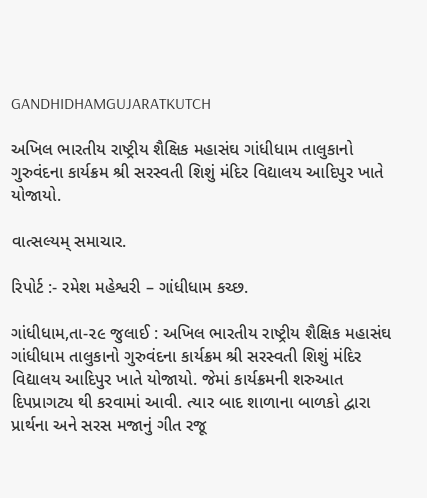GANDHIDHAMGUJARATKUTCH

અખિલ ભારતીય રાષ્ટ્રીય શૈક્ષિક મહાસંઘ ગાંધીધામ તાલુકાનો ગુરુવંદના કાર્યક્રમ શ્રી સરસ્વતી શિશું મંદિર વિદ્યાલય આદિપુર ખાતે યોજાયો.

વાત્સલ્યમ્ સમાચાર.

રિપોર્ટ :- રમેશ મહેશ્વરી – ગાંધીધામ કચ્છ.

ગાંધીધામ,તા-૨૯ જુલાઈ : અખિલ ભારતીય રાષ્ટ્રીય શૈક્ષિક મહાસંઘ ગાંધીધામ તાલુકાનો ગુરુવંદના કાર્યક્રમ શ્રી સરસ્વતી શિશું મંદિર વિદ્યાલય આદિપુર ખાતે યોજાયો. જેમાં કાર્યક્રમની શરુઆત દિપપ્રાગટ્ય થી કરવામાં આવી. ત્યાર બાદ શાળાના બાળકો દ્વારા પ્રાર્થના અને સરસ મજાનું ગીત રજૂ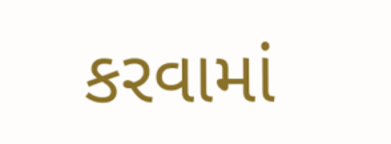કરવામાં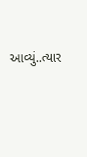આવ્યું..ત્યાર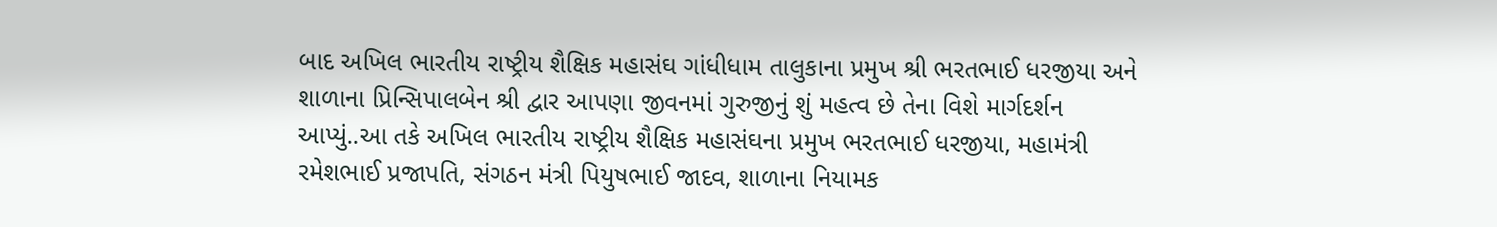બાદ અખિલ ભારતીય રાષ્ટ્રીય શૈક્ષિક મહાસંઘ ગાંધીધામ તાલુકાના પ્રમુખ શ્રી ભરતભાઈ ધરજીયા અને શાળાના પ્રિન્સિપાલબેન શ્રી દ્વાર આપણા જીવનમાં ગુરુજીનું શું મહત્વ છે તેના વિશે માર્ગદર્શન આપ્યું..આ તકે અખિલ ભારતીય રાષ્ટ્રીય શૈક્ષિક મહાસંઘના પ્રમુખ ભરતભાઈ ધરજીયા, મહામંત્રી રમેશભાઈ પ્રજાપતિ, સંગઠન મંત્રી પિયુષભાઈ જાદવ, શાળાના નિયામક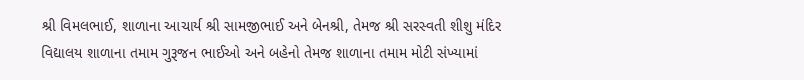શ્રી વિમલભાઈ, શાળાના આચાર્ય શ્રી સામજીભાઈ અને બેનશ્રી, તેમજ શ્રી સરસ્વતી શીશુ મંદિર વિદ્યાલય શાળાના તમામ ગુરૂજન ભાઈઓ અને બહેનો તેમજ શાળાના તમામ મોટી સંખ્યામાં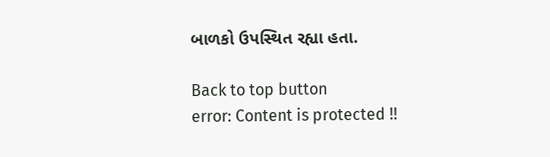બાળકો ઉપસ્થિત રહ્યા હતા.

Back to top button
error: Content is protected !!